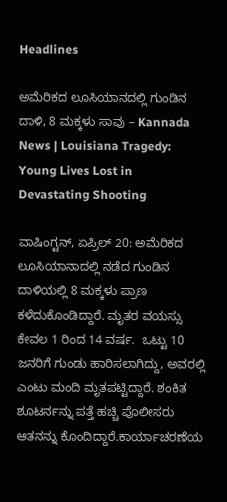Headlines

ಅಮೆರಿಕದ ಲೂಸಿಯಾನದಲ್ಲಿ ಗುಂಡಿನ ದಾಳಿ, 8 ಮಕ್ಕಳು ಸಾವು – Kannada News | Louisiana Tragedy: Young Lives Lost in Devastating Shooting

ವಾಷಿಂಗ್ಟನ್, ಏಪ್ರಿಲ್ 20: ಅಮೆರಿಕದ ಲೂಸಿಯಾನಾದಲ್ಲಿ ನಡೆದ ಗುಂಡಿನ ದಾಳಿಯಲ್ಲಿ 8 ಮಕ್ಕಳು ಪ್ರಾಣ ಕಳೆದುಕೊಂಡಿದ್ದಾರೆ. ಮೃತರ ವಯಸ್ಸು ಕೇವಲ 1 ರಿಂದ 14 ವರ್ಷ.  ಒಟ್ಟು 10 ಜನರಿಗೆ ಗುಂಡು ಹಾರಿಸಲಾಗಿದ್ದು, ಅವರಲ್ಲಿ ಎಂಟು ಮಂದಿ ಮೃತಪಟ್ಟಿದ್ದಾರೆ. ಶಂಕಿತ ಶೂಟರ್ನನ್ನು ಪತ್ತೆ ಹಚ್ಚಿ ಪೊಲೀಸರು ಆತನನ್ನು ಕೊಂದಿದ್ದಾರೆ.ಕಾರ್ಯಾಚರಣೆಯ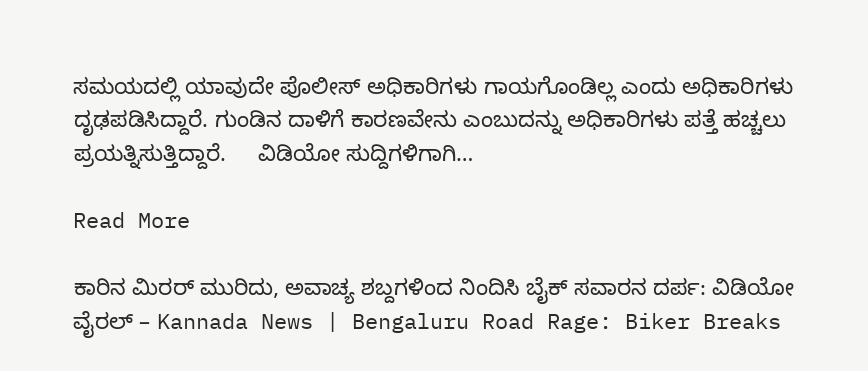ಸಮಯದಲ್ಲಿ ಯಾವುದೇ ಪೊಲೀಸ್ ಅಧಿಕಾರಿಗಳು ಗಾಯಗೊಂಡಿಲ್ಲ ಎಂದು ಅಧಿಕಾರಿಗಳು ದೃಢಪಡಿಸಿದ್ದಾರೆ. ಗುಂಡಿನ ದಾಳಿಗೆ ಕಾರಣವೇನು ಎಂಬುದನ್ನು ಅಧಿಕಾರಿಗಳು ಪತ್ತೆ ಹಚ್ಚಲು ಪ್ರಯತ್ನಿಸುತ್ತಿದ್ದಾರೆ.     ವಿಡಿಯೋ ಸುದ್ದಿಗಳಿಗಾಗಿ…

Read More

ಕಾರಿನ ಮಿರರ್ ಮುರಿದು, ಅವಾಚ್ಯ ಶಬ್ದಗಳಿಂದ ನಿಂದಿಸಿ ಬೈಕ್ ಸವಾರನ ದರ್ಪ: ವಿಡಿಯೋ ವೈರಲ್ – Kannada News | Bengaluru Road Rage: Biker Breaks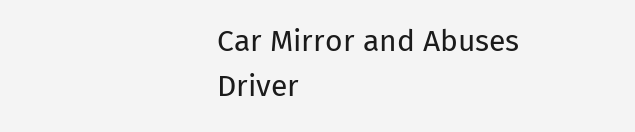Car Mirror and Abuses Driver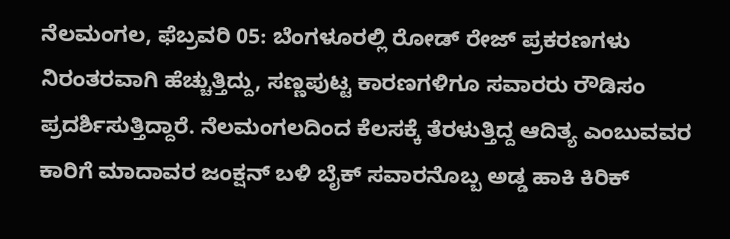ನೆಲಮಂಗಲ, ಫೆಬ್ರವರಿ 05: ಬೆಂಗಳೂರಲ್ಲಿ ರೋಡ್ ರೇಜ್ ಪ್ರಕರಣಗಳು ನಿರಂತರವಾಗಿ ಹೆಚ್ಚುತ್ತಿದ್ದು, ಸಣ್ಣಪುಟ್ಟ ಕಾರಣಗಳಿಗೂ ಸವಾರರು ರೌಡಿಸಂ ಪ್ರದರ್ಶಿಸುತ್ತಿದ್ದಾರೆ. ನೆಲಮಂಗಲದಿಂದ ಕೆಲಸಕ್ಕೆ ತೆರಳುತ್ತಿದ್ದ ಆದಿತ್ಯ ಎಂಬುವವರ ಕಾರಿಗೆ ಮಾದಾವರ ಜಂಕ್ಷನ್ ಬಳಿ ಬೈಕ್ ಸವಾರನೊಬ್ಬ ಅಡ್ಡ ಹಾಕಿ ಕಿರಿಕ್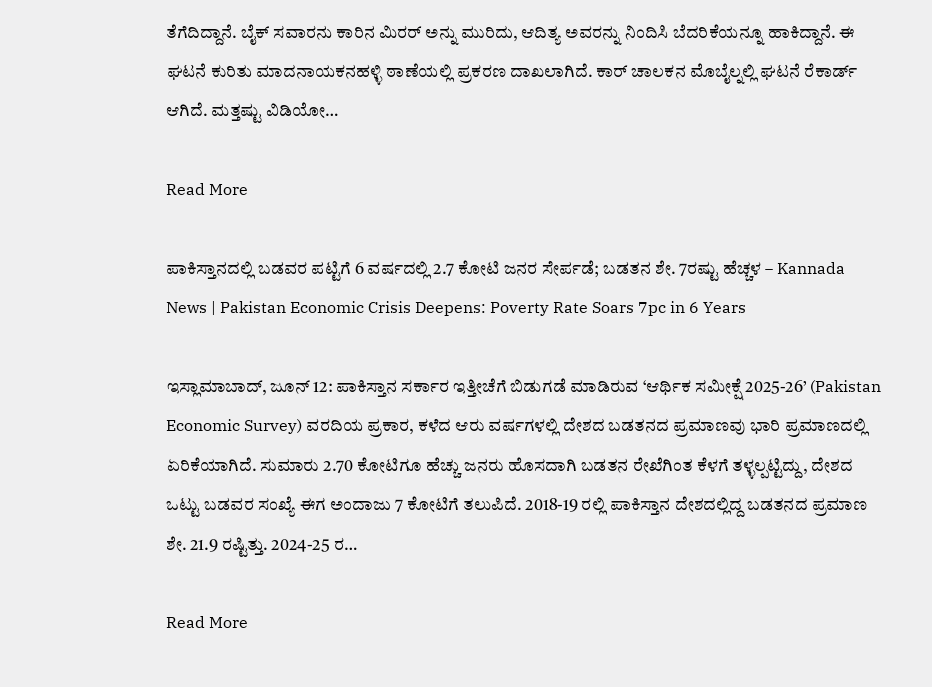ತೆಗೆದಿದ್ದಾನೆ. ಬೈಕ್ ಸವಾರನು ಕಾರಿನ ಮಿರರ್ ಅನ್ನು ಮುರಿದು, ಆದಿತ್ಯ ಅವರನ್ನು ನಿಂದಿಸಿ ಬೆದರಿಕೆಯನ್ನೂ ಹಾಕಿದ್ದಾನೆ. ಈ ಘಟನೆ ಕುರಿತು ಮಾದನಾಯಕನಹಳ್ಳಿ ಠಾಣೆಯಲ್ಲಿ ಪ್ರಕರಣ ದಾಖಲಾಗಿದೆ. ಕಾರ್ ಚಾಲಕನ ಮೊಬೈಲ್ನಲ್ಲಿ ಘಟನೆ ರೆಕಾರ್ಡ್ ಆಗಿದೆ. ಮತ್ತಷ್ಟು ವಿಡಿಯೋ…

Read More

ಪಾಕಿಸ್ತಾನದಲ್ಲಿ ಬಡವರ ಪಟ್ಟಿಗೆ 6 ವರ್ಷದಲ್ಲಿ 2.7 ಕೋಟಿ ಜನರ ಸೇರ್ಪಡೆ; ಬಡತನ ಶೇ. 7ರಷ್ಟು ಹೆಚ್ಚಳ – Kannada News | Pakistan Economic Crisis Deepens: Poverty Rate Soars 7pc in 6 Years

ಇಸ್ಲಾಮಾಬಾದ್, ಜೂನ್ 12: ಪಾಕಿಸ್ತಾನ ಸರ್ಕಾರ ಇತ್ತೀಚೆಗೆ ಬಿಡುಗಡೆ ಮಾಡಿರುವ ‘ಆರ್ಥಿಕ ಸಮೀಕ್ಷೆ 2025-26’ (Pakistan Economic Survey) ವರದಿಯ ಪ್ರಕಾರ, ಕಳೆದ ಆರು ವರ್ಷಗಳಲ್ಲಿ ದೇಶದ ಬಡತನದ ಪ್ರಮಾಣವು ಭಾರಿ ಪ್ರಮಾಣದಲ್ಲಿ ಏರಿಕೆಯಾಗಿದೆ. ಸುಮಾರು 2.70 ಕೋಟಿಗೂ ಹೆಚ್ಚು ಜನರು ಹೊಸದಾಗಿ ಬಡತನ ರೇಖೆಗಿಂತ ಕೆಳಗೆ ತಳ್ಳಲ್ಪಟ್ಟಿದ್ದು, ದೇಶದ ಒಟ್ಟು ಬಡವರ ಸಂಖ್ಯೆ ಈಗ ಅಂದಾಜು 7 ಕೋಟಿಗೆ ತಲುಪಿದೆ. 2018-19 ರಲ್ಲಿ ಪಾಕಿಸ್ತಾನ ದೇಶದಲ್ಲಿದ್ದ ಬಡತನದ ಪ್ರಮಾಣ ಶೇ. 21.9 ರಷ್ಟಿತ್ತು. 2024-25 ರ…

Read More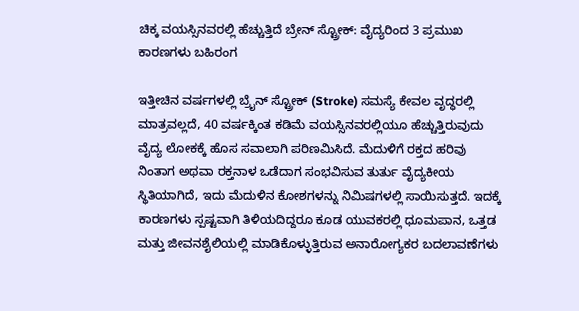ಚಿಕ್ಕ ವಯಸ್ಸಿನವರಲ್ಲಿ ಹೆಚ್ಚುತ್ತಿದೆ ಬ್ರೇನ್ ಸ್ಟ್ರೋಕ್: ವೈದ್ಯರಿಂದ 3 ಪ್ರಮುಖ ಕಾರಣಗಳು ಬಹಿರಂಗ

ಇತ್ತೀಚಿನ ವರ್ಷಗಳಲ್ಲಿ ಬ್ರೈನ್ ಸ್ಟ್ರೋಕ್ (Stroke) ಸಮಸ್ಯೆ ಕೇವಲ ವೃದ್ಧರಲ್ಲಿ ಮಾತ್ರವಲ್ಲದೆ, 40 ವರ್ಷಕ್ಕಿಂತ ಕಡಿಮೆ ವಯಸ್ಸಿನವರಲ್ಲಿಯೂ ಹೆಚ್ಚುತ್ತಿರುವುದು ವೈದ್ಯ ಲೋಕಕ್ಕೆ ಹೊಸ ಸವಾಲಾಗಿ ಪರಿಣಮಿಸಿದೆ. ಮೆದುಳಿಗೆ ರಕ್ತದ ಹರಿವು ನಿಂತಾಗ ಅಥವಾ ರಕ್ತನಾಳ ಒಡೆದಾಗ ಸಂಭವಿಸುವ ತುರ್ತು ವೈದ್ಯಕೀಯ ಸ್ಥಿತಿಯಾಗಿದೆ, ಇದು ಮೆದುಳಿನ ಕೋಶಗಳನ್ನು ನಿಮಿಷಗಳಲ್ಲಿ ಸಾಯಿಸುತ್ತದೆ. ಇದಕ್ಕೆ ಕಾರಣಗಳು ಸ್ಪಷ್ಟವಾಗಿ ತಿಳಿಯದಿದ್ದರೂ ಕೂಡ ಯುವಕರಲ್ಲಿ ಧೂಮಪಾನ, ಒತ್ತಡ ಮತ್ತು ಜೀವನಶೈಲಿಯಲ್ಲಿ ಮಾಡಿಕೊಳ್ಳುತ್ತಿರುವ ಅನಾರೋಗ್ಯಕರ ಬದಲಾವಣೆಗಳು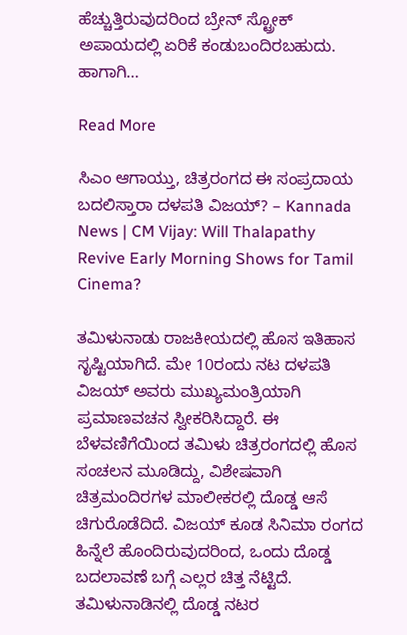ಹೆಚ್ಚುತ್ತಿರುವುದರಿಂದ ಬ್ರೇನ್ ಸ್ಟ್ರೋಕ್ ಅಪಾಯದಲ್ಲಿ ಏರಿಕೆ ಕಂಡುಬಂದಿರಬಹುದು. ಹಾಗಾಗಿ…

Read More

ಸಿಎಂ ಆಗಾಯ್ತು, ಚಿತ್ರರಂಗದ ಈ ಸಂಪ್ರದಾಯ ಬದಲಿಸ್ತಾರಾ ದಳಪತಿ ವಿಜಯ್? – Kannada News | CM Vijay: Will Thalapathy Revive Early Morning Shows for Tamil Cinema?

ತಮಿಳುನಾಡು ರಾಜಕೀಯದಲ್ಲಿ ಹೊಸ ಇತಿಹಾಸ ಸೃಷ್ಟಿಯಾಗಿದೆ. ಮೇ 10ರಂದು ನಟ ದಳಪತಿ ವಿಜಯ್ ಅವರು ಮುಖ್ಯಮಂತ್ರಿಯಾಗಿ ಪ್ರಮಾಣವಚನ ಸ್ವೀಕರಿಸಿದ್ದಾರೆ. ಈ ಬೆಳವಣಿಗೆಯಿಂದ ತಮಿಳು ಚಿತ್ರರಂಗದಲ್ಲಿ ಹೊಸ ಸಂಚಲನ ಮೂಡಿದ್ದು, ವಿಶೇಷವಾಗಿ ಚಿತ್ರಮಂದಿರಗಳ ಮಾಲೀಕರಲ್ಲಿ ದೊಡ್ಡ ಆಸೆ ಚಿಗುರೊಡೆದಿದೆ. ವಿಜಯ್ ಕೂಡ ಸಿನಿಮಾ ರಂಗದ ಹಿನ್ನೆಲೆ ಹೊಂದಿರುವುದರಿಂದ, ಒಂದು ದೊಡ್ಡ ಬದಲಾವಣೆ ಬಗ್ಗೆ ಎಲ್ಲರ ಚಿತ್ತ ನೆಟ್ಟಿದೆ. ತಮಿಳುನಾಡಿನಲ್ಲಿ ದೊಡ್ಡ ನಟರ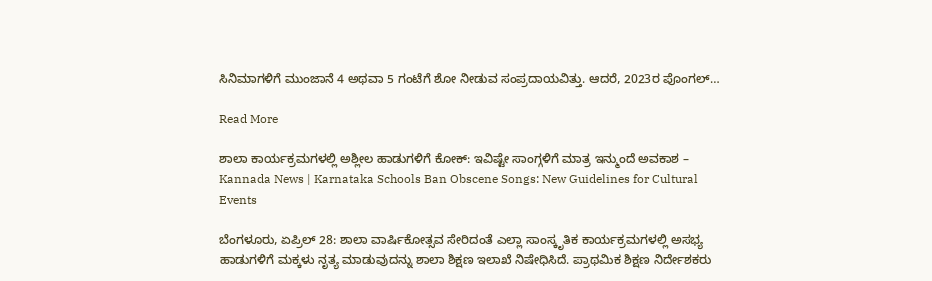ಸಿನಿಮಾಗಳಿಗೆ ಮುಂಜಾನೆ 4 ಅಥವಾ 5 ಗಂಟೆಗೆ ಶೋ ನೀಡುವ ಸಂಪ್ರದಾಯವಿತ್ತು. ಆದರೆ, 2023ರ ಪೊಂಗಲ್…

Read More

ಶಾಲಾ ಕಾರ್ಯಕ್ರಮಗಳಲ್ಲಿ ಅಶ್ಲೀಲ ಹಾಡುಗಳಿಗೆ ಕೋಕ್: ಇವಿಷ್ಟೇ ಸಾಂಗ್ಗಳಿಗೆ ಮಾತ್ರ ಇನ್ಮುಂದೆ ಅವಕಾಶ – Kannada News | Karnataka Schools Ban Obscene Songs: New Guidelines for Cultural Events

ಬೆಂಗಳೂರು, ಏಪ್ರಿಲ್ 28: ಶಾಲಾ ವಾರ್ಷಿಕೋತ್ಸವ ಸೇರಿದಂತೆ ಎಲ್ಲಾ ಸಾಂಸ್ಕೃತಿಕ ಕಾರ್ಯಕ್ರಮಗಳಲ್ಲಿ ಅಸಭ್ಯ ಹಾಡುಗಳಿಗೆ ಮಕ್ಕಳು ನೃತ್ಯ ಮಾಡುವುದನ್ನು ಶಾಲಾ ಶಿಕ್ಷಣ ಇಲಾಖೆ ನಿಷೇಧಿಸಿದೆ. ಪ್ರಾಥಮಿಕ ಶಿಕ್ಷಣ ನಿರ್ದೇಶಕರು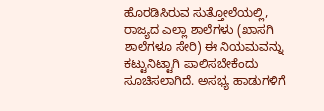ಹೊರಡಿಸಿರುವ ಸುತ್ತೋಲೆಯಲ್ಲಿ, ರಾಜ್ಯದ ಎಲ್ಲಾ ಶಾಲೆಗಳು (ಖಾಸಗಿ ಶಾಲೆಗಳೂ ಸೇರಿ) ಈ ನಿಯಮವನ್ನು ಕಟ್ಟುನಿಟ್ಟಾಗಿ ಪಾಲಿಸಬೇಕೆಂದು ಸೂಚಿಸಲಾಗಿದೆ. ಅಸಭ್ಯ ಹಾಡುಗಳಿಗೆ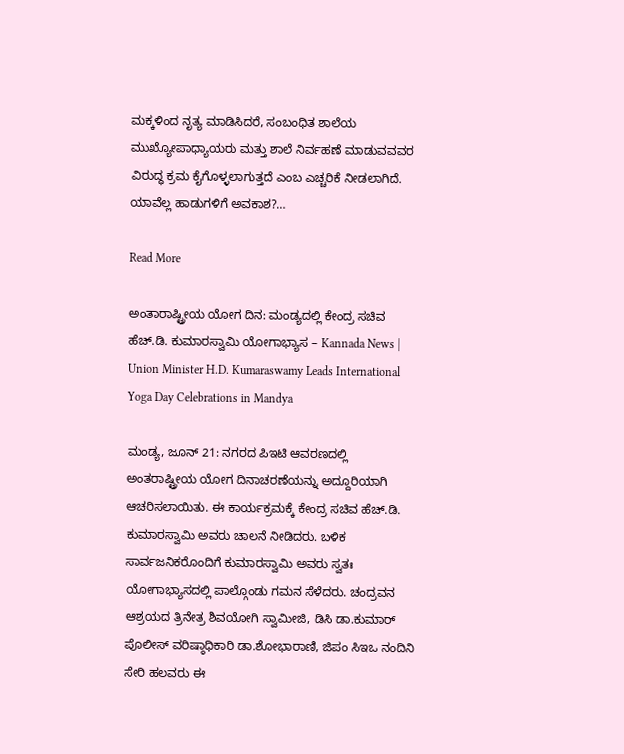ಮಕ್ಕಳಿಂದ ನೃತ್ಯ ಮಾಡಿಸಿದರೆ, ಸಂಬಂಧಿತ ಶಾಲೆಯ ಮುಖ್ಯೋಪಾಧ್ಯಾಯರು ಮತ್ತು ಶಾಲೆ ನಿರ್ವಹಣೆ ಮಾಡುವವವರ ವಿರುದ್ಧ ಕ್ರಮ ಕೈಗೊಳ್ಳಲಾಗುತ್ತದೆ ಎಂಬ ಎಚ್ಚರಿಕೆ ನೀಡಲಾಗಿದೆ. ಯಾವೆಲ್ಲ ಹಾಡುಗಳಿಗೆ ಅವಕಾಶ?…

Read More

ಅಂತಾರಾಷ್ಟ್ರೀಯ ಯೋಗ ದಿನ: ಮಂಡ್ಯದಲ್ಲಿ ಕೇಂದ್ರ ಸಚಿವ ಹೆಚ್.ಡಿ. ಕುಮಾರಸ್ವಾಮಿ ಯೋಗಾಭ್ಯಾಸ – Kannada News | Union Minister H.D. Kumaraswamy Leads International Yoga Day Celebrations in Mandya

ಮಂಡ್ಯ, ಜೂನ್ 21: ನಗರದ ಪಿಇಟಿ ಆವರಣದಲ್ಲಿ ಅಂತರಾಷ್ಟ್ರೀಯ ಯೋಗ ದಿನಾಚರಣೆಯನ್ನು ಅದ್ದೂರಿಯಾಗಿ ಆಚರಿಸಲಾಯಿತು. ಈ ಕಾರ್ಯಕ್ರಮಕ್ಕೆ ಕೇಂದ್ರ ಸಚಿವ ಹೆಚ್.ಡಿ. ಕುಮಾರಸ್ವಾಮಿ ಅವರು ಚಾಲನೆ ನೀಡಿದರು. ಬಳಿಕ ಸಾರ್ವಜನಿಕರೊಂದಿಗೆ ಕುಮಾರಸ್ವಾಮಿ ಅವರು ಸ್ವತಃ ಯೋಗಾಭ್ಯಾಸದಲ್ಲಿ ಪಾಲ್ಗೊಂಡು ಗಮನ ಸೆಳೆದರು. ಚಂದ್ರವನ ಆಶ್ರಯದ ತ್ರಿನೇತ್ರ ಶಿವಯೋಗಿ ಸ್ವಾಮೀಜಿ, ಡಿಸಿ ಡಾ.ಕುಮಾರ್ ಪೊಲೀಸ್ ವರಿಷ್ಠಾಧಿಕಾರಿ ಡಾ.ಶೋಭಾರಾಣಿ, ಜಿಪಂ ಸಿಇಒ ನಂದಿನಿ ಸೇರಿ ಹಲವರು ಈ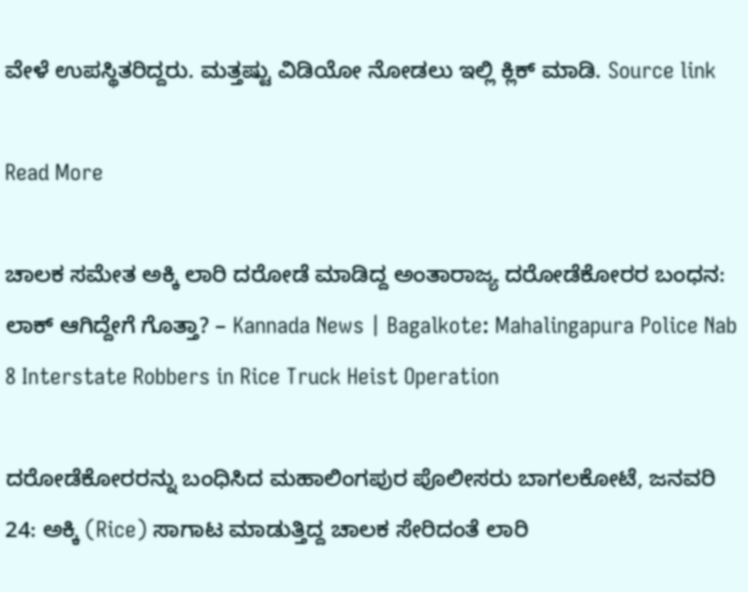ವೇಳೆ ಉಪಸ್ಥಿತರಿದ್ದರು. ಮತ್ತಷ್ಟು ವಿಡಿಯೋ ನೋಡಲು ಇಲ್ಲಿ ಕ್ಲಿಕ್ ಮಾಡಿ. Source link

Read More

ಚಾಲಕ ಸಮೇತ ಅಕ್ಕಿ ಲಾರಿ ದರೋಡೆ ಮಾಡಿದ್ದ ಅಂತಾರಾಜ್ಯ ದರೋಡೆಕೋರರ ಬಂಧನ: ಲಾಕ್ ಆಗಿದ್ದೇಗೆ ಗೊತ್ತಾ? – Kannada News | Bagalkote: Mahalingapura Police Nab 8 Interstate Robbers in Rice Truck Heist Operation

ದರೋಡೆಕೋರರನ್ನು ಬಂಧಿಸಿದ ಮಹಾಲಿಂಗಪುರ ಪೊಲೀಸರು ಬಾಗಲಕೋಟೆ, ಜನವರಿ 24: ಅಕ್ಕಿ (Rice) ಸಾಗಾಟ ಮಾಡುತ್ತಿದ್ದ ಚಾಲಕ ಸೇರಿದಂತೆ ಲಾರಿ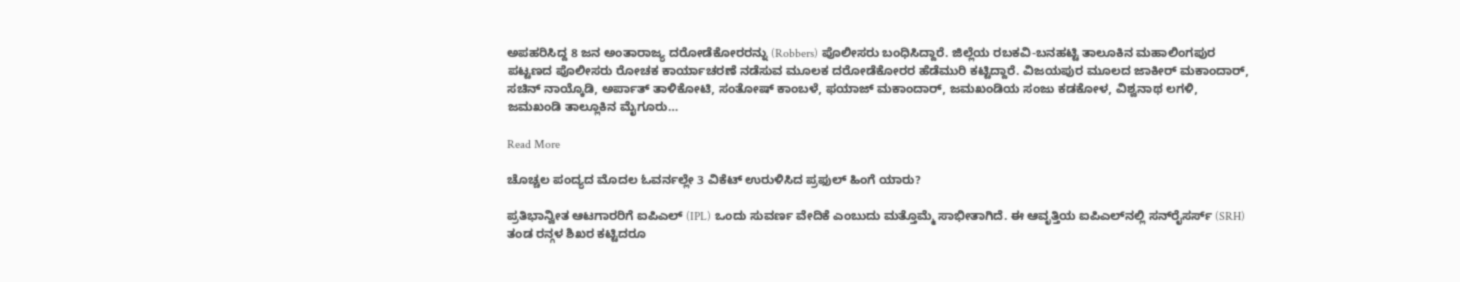ಅಪಹರಿಸಿದ್ದ 8 ಜನ ಅಂತಾರಾಜ್ಯ ದರೋಡೆಕೋರರನ್ನು (Robbers) ಪೊಲೀಸರು ಬಂಧಿಸಿದ್ದಾರೆ. ಜಿಲ್ಲೆಯ ರಬಕವಿ-ಬನಹಟ್ಟಿ ತಾಲೂಕಿನ ಮಹಾಲಿಂಗಪುರ ಪಟ್ಟಣದ ಪೊಲೀಸರು ರೋಚಕ ಕಾರ್ಯಾಚರಣೆ ನಡೆಸುವ ಮೂಲಕ ದರೋಡೆಕೋರರ ಹೆಡೆಮುರಿ ಕಟ್ಟಿದ್ದಾರೆ. ವಿಜಯಪುರ ಮೂಲದ ಜಾಕೀರ್ ಮಕಾಂದಾರ್, ಸಚಿನ್ ನಾಯ್ಕೊಡಿ, ಅರ್ಪಾತ್ ತಾಳಿಕೋಟಿ, ಸಂತೋಷ್ ಕಾಂಬಳೆ, ಫಯಾಜ್ ಮಕಾಂದಾರ್, ಜಮಖಂಡಿಯ ಸಂಜು ಕಡಕೋಳ, ವಿಶ್ವನಾಥ ಲಗಳಿ, ಜಮಖಂಡಿ ತಾಲ್ಲೂಕಿನ ಮೈಗೂರು…

Read More

ಚೊಚ್ಚಲ ಪಂದ್ಯದ ಮೊದಲ ಓವರ್ನಲ್ಲೇ 3 ವಿಕೆಟ್ ಉರುಳಿಸಿದ ಪ್ರಫುಲ್ ಹಿಂಗೆ ಯಾರು?

ಪ್ರತಿಭಾನ್ವೀತ ಆಟಗಾರರಿಗೆ ಐಪಿಎಲ್ (IPL) ಒಂದು ಸುವರ್ಣ ವೇದಿಕೆ ಎಂಬುದು ಮತ್ತೊಮ್ಮೆ ಸಾಭೀತಾಗಿದೆ. ಈ ಆವೃತ್ತಿಯ ಐಪಿಎಲ್‌ನಲ್ಲಿ ಸನ್‌ರೈಸರ್ಸ್ (SRH) ತಂಡ ರನ್ಗಳ ಶಿಖರ ಕಟ್ಟಿದರೂ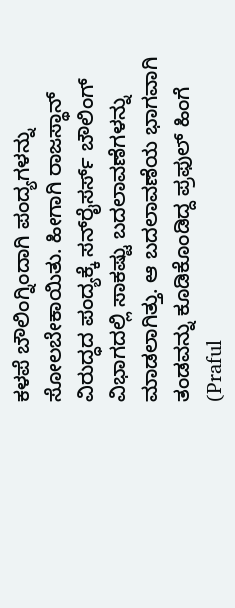ಕಳಪೆ ಬೌಲಿಂಗ್ನಿಂದಾಗಿ ಪಂದ್ಯಗಳನ್ನು ಸೋಲಬೇಕಾಯಿತು. ಹೀಗಾಗಿ ರಾಜಸ್ಥಾನ್ ವಿರುದ್ಧದ ಪಂದ್ಯಕ್ಕೆ ಸನ್‌ರೈಸರ್ಸ್ ಬೌಲಿಂಗ್ ವಿಭಾಗದಲ್ಲಿ ಸಾಕಷ್ಟು ಬದಲಾವಣೆಗಳನ್ನು ಮಾಡಲಾಗಿತ್ತು. ಆ ಬದಲಾವಣೆಯ ಭಾಗವಾಗಿ ತಂಡವನ್ನು ಕೂಡಿಕೊಂಡಿದ್ದ ಪ್ರಫುಲ್ ಹಿಂಗೆ (Praful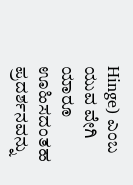Hinge) ಎಂಬ ಯುವ ವೇಗಿ ಯಾರೂ ಊಹಿಸದಂತಹ ಪ್ರದರ್ಶನವನ್ನು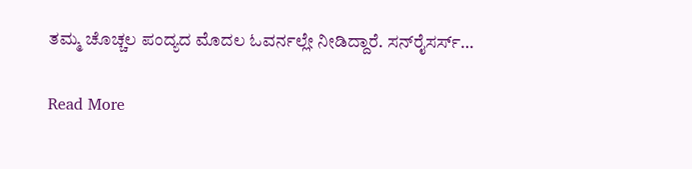ತಮ್ಮ ಚೊಚ್ಚಲ ಪಂದ್ಯದ ಮೊದಲ ಓವರ್ನಲ್ಲೇ ನೀಡಿದ್ದಾರೆ. ಸನ್‌ರೈಸರ್ಸ್…

Read More